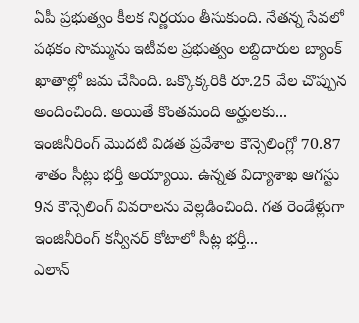ఏపీ ప్రభుత్వం కీలక నిర్ణయం తీసుకుంది. నేతన్న సేవలో పథకం సొమ్మును ఇటీవల ప్రభుత్వం లబ్దిదారుల బ్యాంక్ ఖాతాల్లో జమ చేసింది. ఒక్కొక్కరికి రూ.25 వేల చొప్పున అందించింది. అయితే కొంతమంది అర్హులకు...
ఇంజినీరింగ్ మొదటి విడత ప్రవేశాల కౌన్సెలింగ్లో 70.87 శాతం సీట్లు భర్తీ అయ్యాయి. ఉన్నత విద్యాశాఖ ఆగస్టు 9న కౌన్సెలింగ్ వివరాలను వెల్లడించింది. గత రెండేళ్లుగా ఇంజినీరింగ్ కన్వీనర్ కోటాలో సీట్ల భర్తీ...
ఎలాన్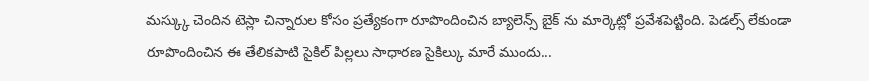మస్క్కు చెందిన టెస్లా చిన్నారుల కోసం ప్రత్యేకంగా రూపొందించిన బ్యాలెన్స్ బైక్ ను మార్కెట్లో ప్రవేశపెట్టింది. పెడల్స్ లేకుండా రూపొందించిన ఈ తేలికపాటి సైకిల్ పిల్లలు సాధారణ సైకిల్కు మారే ముందు...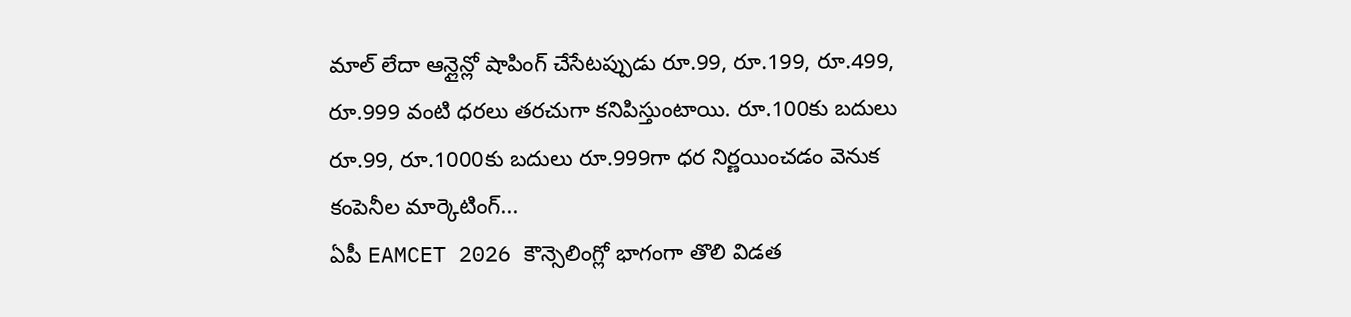మాల్ లేదా ఆన్లైన్లో షాపింగ్ చేసేటప్పుడు రూ.99, రూ.199, రూ.499, రూ.999 వంటి ధరలు తరచుగా కనిపిస్తుంటాయి. రూ.100కు బదులు రూ.99, రూ.1000కు బదులు రూ.999గా ధర నిర్ణయించడం వెనుక కంపెనీల మార్కెటింగ్...
ఏపీ EAMCET 2026 కౌన్సెలింగ్లో భాగంగా తొలి విడత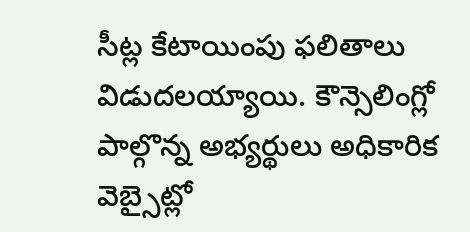సీట్ల కేటాయింపు ఫలితాలు విడుదలయ్యాయి. కౌన్సెలింగ్లో పాల్గొన్న అభ్యర్థులు అధికారిక వెబ్సైట్లో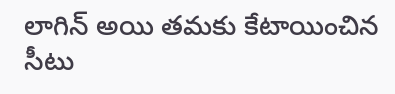లాగిన్ అయి తమకు కేటాయించిన సీటు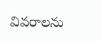వివరాలను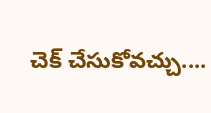చెక్ చేసుకోవచ్చు....